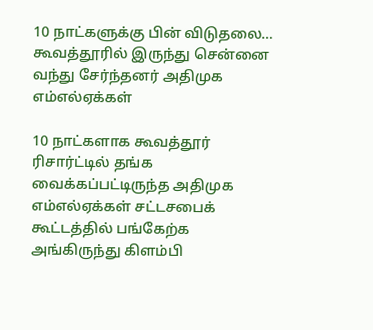10 நாட்களுக்கு பின் விடுதலை… கூவத்தூரில் இருந்து சென்னை வந்து சேர்ந்தனர் அதிமுக எம்எல்ஏக்கள்

10 நாட்களாக கூவத்தூர் ரிசார்ட்டில் தங்க வைக்கப்பட்டிருந்த அதிமுக எம்எல்ஏக்கள் சட்டசபைக் கூட்டத்தில் பங்கேற்க அங்கிருந்து கிளம்பி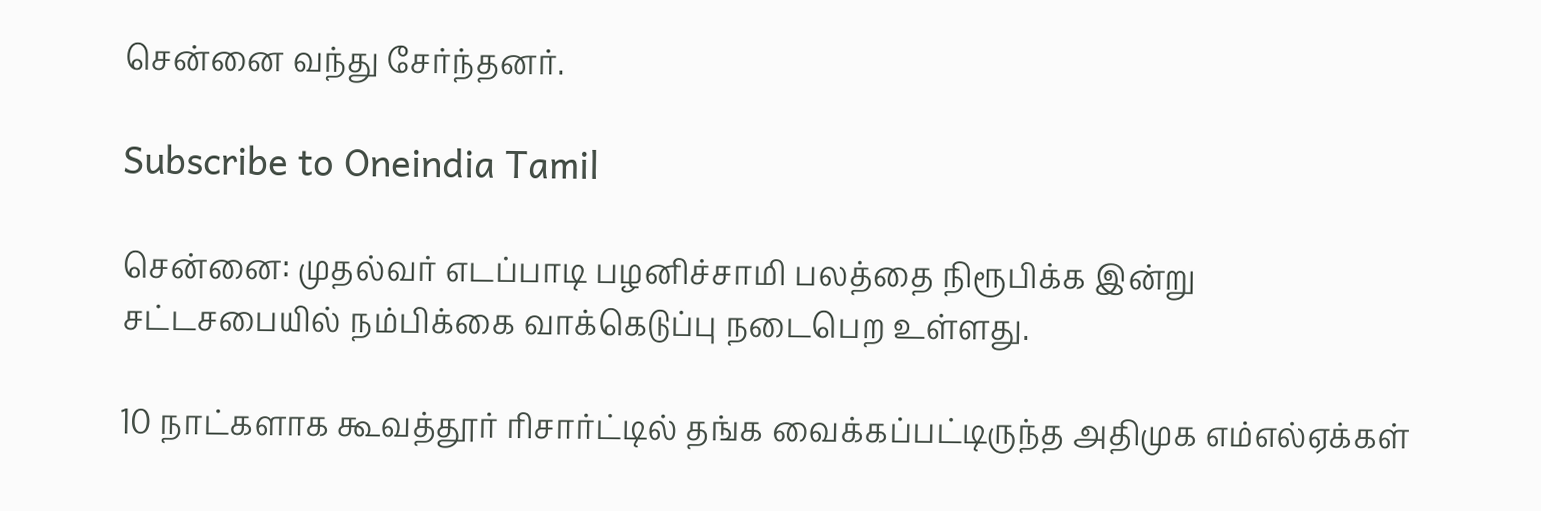சென்னை வந்து சேர்ந்தனர்.

Subscribe to Oneindia Tamil

சென்னை: முதல்வர் எடப்பாடி பழனிச்சாமி பலத்தை நிரூபிக்க இன்று சட்டசபையில் நம்பிக்கை வாக்கெடுப்பு நடைபெற உள்ளது.

10 நாட்களாக கூவத்தூர் ரிசார்ட்டில் தங்க வைக்கப்பட்டிருந்த அதிமுக எம்எல்ஏக்கள்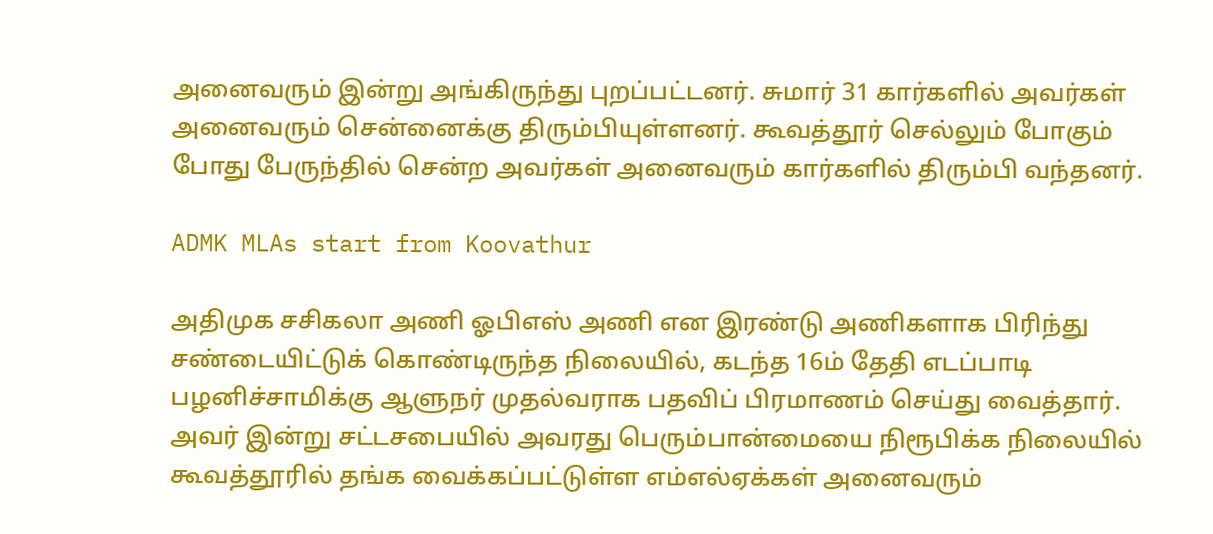அனைவரும் இன்று அங்கிருந்து புறப்பட்டனர். சுமார் 31 கார்களில் அவர்கள் அனைவரும் சென்னைக்கு திரும்பியுள்ளனர். கூவத்தூர் செல்லும் போகும் போது பேருந்தில் சென்ற அவர்கள் அனைவரும் கார்களில் திரும்பி வந்தனர்.

ADMK MLAs start from Koovathur

அதிமுக சசிகலா அணி ஓபிஎஸ் அணி என இரண்டு அணிகளாக பிரிந்து சண்டையிட்டுக் கொண்டிருந்த நிலையில், கடந்த 16ம் தேதி எடப்பாடி பழனிச்சாமிக்கு ஆளுநர் முதல்வராக பதவிப் பிரமாணம் செய்து வைத்தார். அவர் இன்று சட்டசபையில் அவரது பெரும்பான்மையை நிரூபிக்க நிலையில் கூவத்தூரில் தங்க வைக்கப்பட்டுள்ள எம்எல்ஏக்கள் அனைவரும்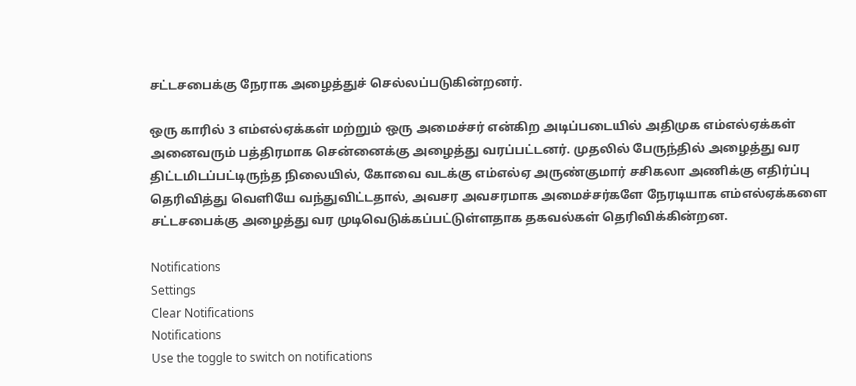சட்டசபைக்கு நேராக அழைத்துச் செல்லப்படுகின்றனர்.

ஒரு காரில் 3 எம்எல்ஏக்கள் மற்றும் ஒரு அமைச்சர் என்கிற அடிப்படையில் அதிமுக எம்எல்ஏக்கள் அனைவரும் பத்திரமாக சென்னைக்கு அழைத்து வரப்பட்டனர். முதலில் பேருந்தில் அழைத்து வர திட்டமிடப்பட்டிருந்த நிலையில், கோவை வடக்கு எம்எல்ஏ அருண்குமார் சசிகலா அணிக்கு எதிர்ப்பு தெரிவித்து வெளியே வந்துவிட்டதால், அவசர அவசரமாக அமைச்சர்களே நேரடியாக எம்எல்ஏக்களை சட்டசபைக்கு அழைத்து வர முடிவெடுக்கப்பட்டுள்ளதாக தகவல்கள் தெரிவிக்கின்றன.

Notifications
Settings
Clear Notifications
Notifications
Use the toggle to switch on notifications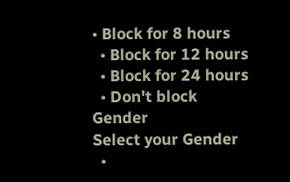• Block for 8 hours
  • Block for 12 hours
  • Block for 24 hours
  • Don't block
Gender
Select your Gender
  •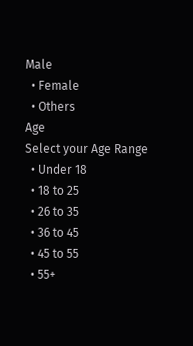Male
  • Female
  • Others
Age
Select your Age Range
  • Under 18
  • 18 to 25
  • 26 to 35
  • 36 to 45
  • 45 to 55
  • 55+